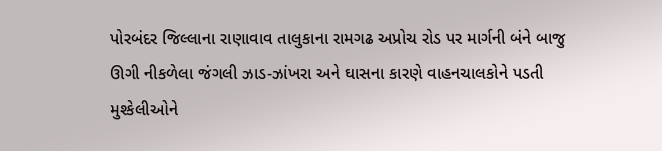પોરબંદર જિલ્લાના રાણાવાવ તાલુકાના રામગઢ અપ્રોચ રોડ પર માર્ગની બંને બાજુ ઊગી નીકળેલા જંગલી ઝાડ-ઝાંખરા અને ઘાસના કારણે વાહનચાલકોને પડતી મુશ્કેલીઓને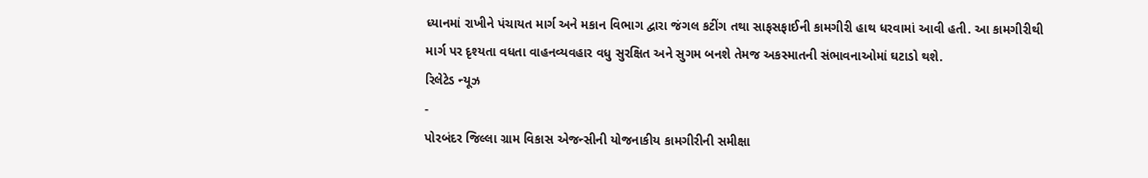ધ્યાનમાં રાખીને પંચાયત માર્ગ અને મકાન વિભાગ દ્વારા જંગલ કટીંગ તથા સાફસફાઈની કામગીરી હાથ ધરવામાં આવી હતી. આ કામગીરીથી માર્ગ પર દૃશ્યતા વધતા વાહનવ્યવહાર વધુ સુરક્ષિત અને સુગમ બનશે તેમજ અકસ્માતની સંભાવનાઓમાં ઘટાડો થશે.
રિલેટેડ ન્યૂઝ
-
પોરબંદર જિલ્લા ગ્રામ વિકાસ એજન્સીની યોજનાકીય કામગીરીની સમીક્ષા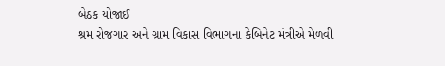બેઠક યોજાઈ
શ્રમ રોજગાર અને ગ્રામ વિકાસ વિભાગના કેબિનેટ મંત્રીએ મેળવી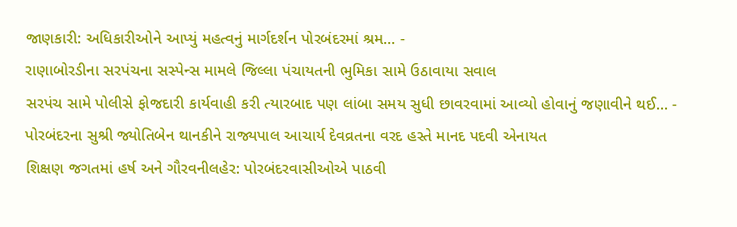જાણકારી: અધિકારીઓને આપ્યું મહત્વનું માર્ગદર્શન પોરબંદરમાં શ્રમ... -
રાણાબોરડીના સરપંચના સસ્પેન્સ મામલે જિલ્લા પંચાયતની ભુમિકા સામે ઉઠાવાયા સવાલ
સરપંચ સામે પોલીસે ફોજદારી કાર્યવાહી કરી ત્યારબાદ પણ લાંબા સમય સુધી છાવરવામાં આવ્યો હોવાનું જણાવીને થઈ... -
પોરબંદરના સુશ્રી જ્યોતિબેન થાનકીને રાજ્યપાલ આચાર્ય દેવવ્રતના વરદ હસ્તે માનદ પદવી એનાયત
શિક્ષણ જગતમાં હર્ષ અને ગૌરવનીલહેર: પોરબંદરવાસીઓએ પાઠવી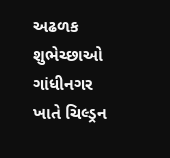અઢળક શુભેચ્છાઓ ગાંધીનગર ખાતે ચિલ્ડ્રન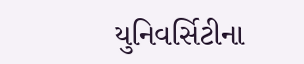યુનિવર્સિટીના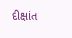દીક્ષાંત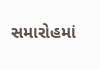સમારોહમાં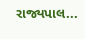રાજ્યપાલ...